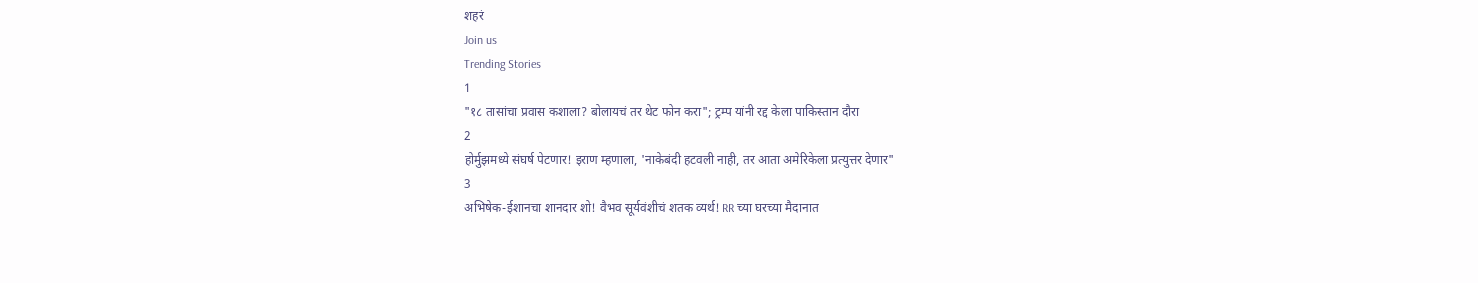शहरं
Join us
Trending Stories
1
"१८ तासांचा प्रवास कशाला? बोलायचं तर थेट फोन करा"; ट्रम्प यांनी रद्द केला पाकिस्तान दौरा
2
होर्मुझमध्ये संघर्ष पेटणार! इराण म्हणाला, 'नाकेबंदी हटवली नाही, तर आता अमेरिकेला प्रत्युत्तर देणार"
3
अभिषेक-ईशानचा शानदार शो! वैभव सूर्यवंशीचं शतक व्यर्थ! RR च्या घरच्या मैदानात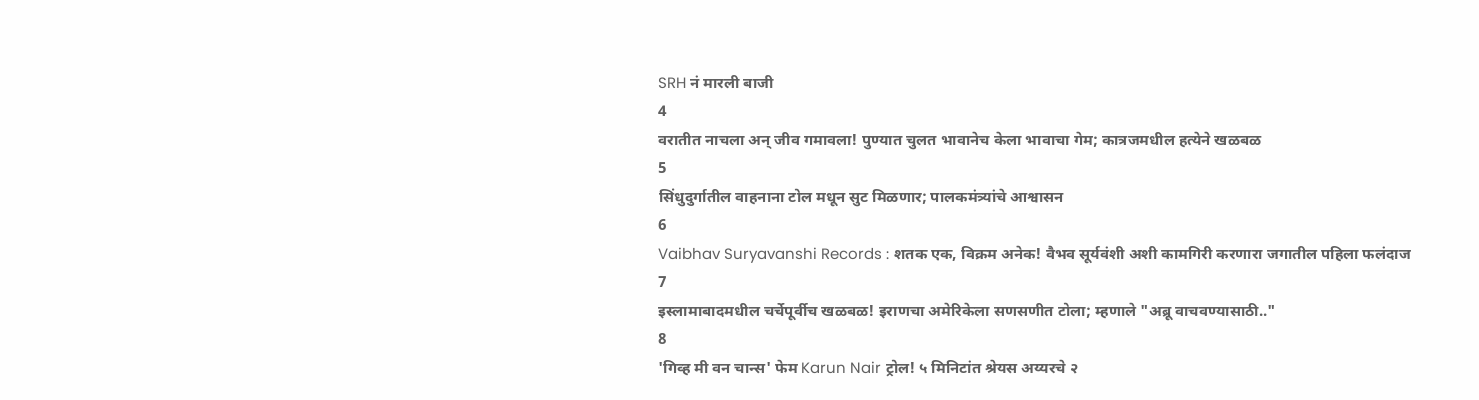SRH नं मारली बाजी
4
वरातीत नाचला अन् जीव गमावला! पुण्यात चुलत भावानेच केला भावाचा गेम; कात्रजमधील हत्येने खळबळ
5
सिंधुदुर्गातील वाहनाना टोल मधून सुट मिळणार; पालकमंत्र्यांचे आश्वासन
6
Vaibhav Suryavanshi Records : शतक एक, विक्रम अनेक! वैभव सूर्यवंशी अशी कामगिरी करणारा जगातील पहिला फलंदाज
7
इस्लामाबादमधील चर्चेपूर्वीच खळबळ! इराणचा अमेरिकेला सणसणीत टोला; म्हणाले "अब्रू वाचवण्यासाठी.."
8
'गिव्ह मी वन चान्स' फेम Karun Nair ट्रोल! ५ मिनिटांत श्रेयस अय्यरचे २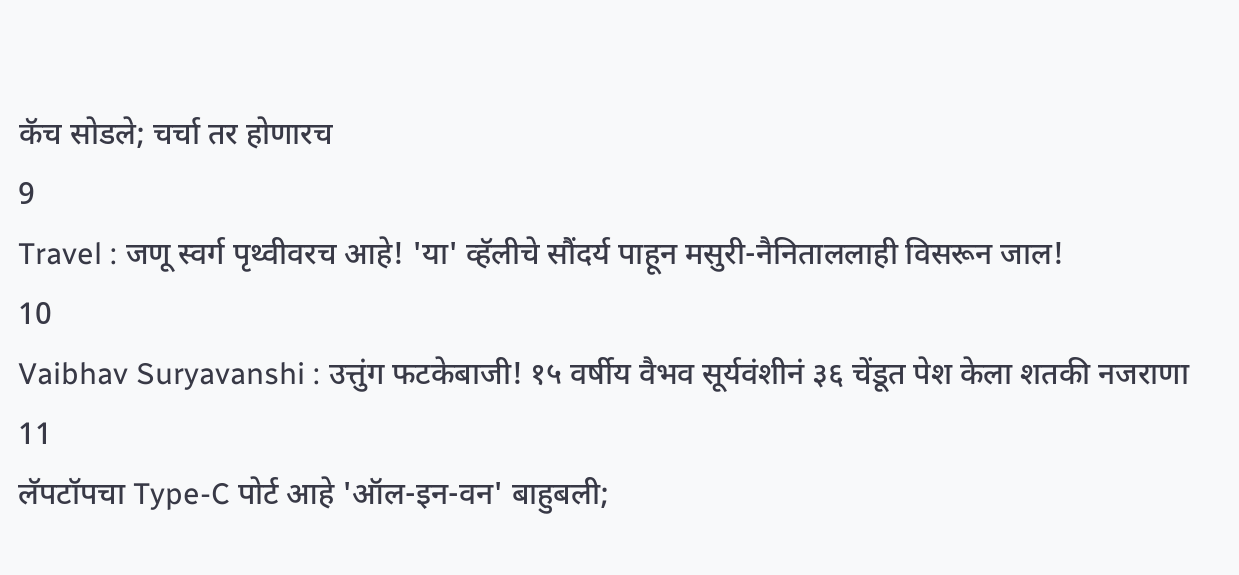कॅच सोडले; चर्चा तर होणारच
9
Travel : जणू स्वर्ग पृथ्वीवरच आहे! 'या' व्हॅलीचे सौंदर्य पाहून मसुरी-नैनिताललाही विसरून जाल!
10
Vaibhav Suryavanshi : उत्तुंग फटकेबाजी! १५ वर्षीय वैभव सूर्यवंशीनं ३६ चेंडूत पेश केला शतकी नजराणा
11
लॅपटॉपचा Type-C पोर्ट आहे 'ऑल-इन-वन' बाहुबली;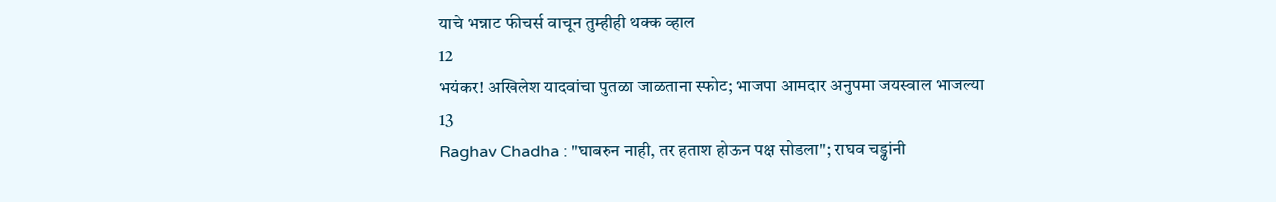याचे भन्नाट फीचर्स वाचून तुम्हीही थक्क व्हाल
12
भयंकर! अखिलेश यादवांचा पुतळा जाळताना स्फोट; भाजपा आमदार अनुपमा जयस्वाल भाजल्या
13
Raghav Chadha : "घाबरुन नाही, तर हताश होऊन पक्ष सोडला"; राघव चड्ढांनी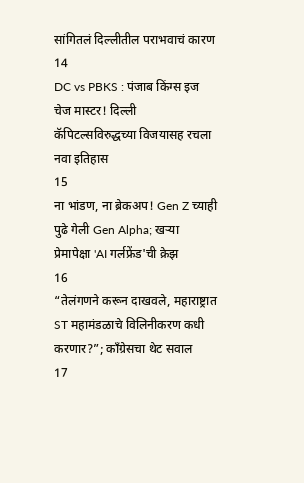सांगितलं दिल्लीतील पराभवाचं कारण
14
DC vs PBKS : पंजाब किंग्स इज चेज मास्टर! दिल्ली कॅपिटल्सविरुद्धच्या विजयासह रचला नवा इतिहास
15
ना भांडण, ना ब्रेकअप! Gen Z च्याही पुढे गेली Gen Alpha; खऱ्या प्रेमापेक्षा 'AI गर्लफ्रेंड'ची क्रेझ
16
“तेलंगणने करून दाखवले, महाराष्ट्रात ST महामंडळाचे विलिनीकरण कधी करणार?”; काँग्रेसचा थेट सवाल
17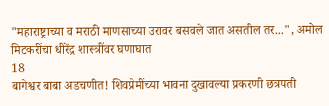"महाराष्ट्राच्या व मराठी माणसाच्या उरावर बसवले जात असतील तर...", अमोल मिटकरींचा धीरेंद्र शास्त्रींवर घणाघात
18
बागेश्वर बाबा अडचणीत! शिवप्रेमींच्या भावना दुखावल्या प्रकरणी छत्रपती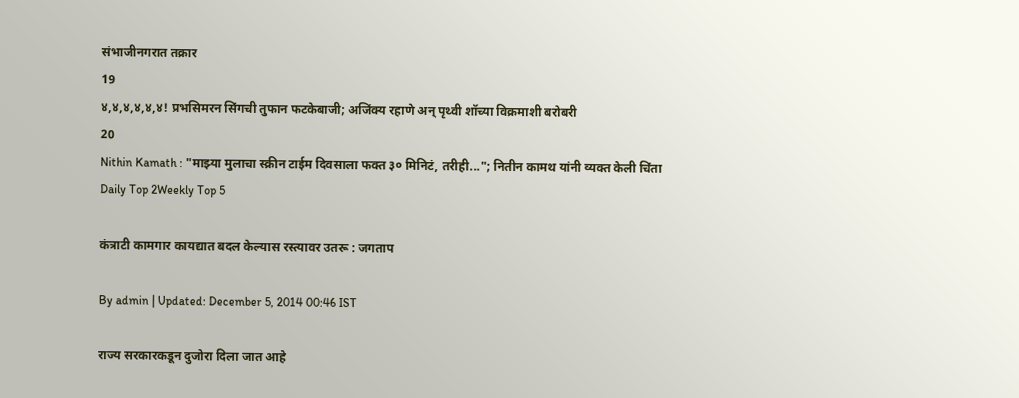संभाजीनगरात तक्रार
19
४,४,४,४,४,४! प्रभसिमरन सिंगची तुफान फटकेबाजी; अजिंक्य रहाणे अन् पृथ्वी शॉच्या विक्रमाशी बरोबरी
20
Nithin Kamath : "माझ्या मुलाचा स्क्रीन टाईम दिवसाला फक्त ३० मिनिटं, तरीही..."; नितीन कामथ यांनी व्यक्त केली चिंता
Daily Top 2Weekly Top 5

कंत्राटी कामगार कायद्यात बदल केल्यास रस्त्यावर उतरू : जगताप

By admin | Updated: December 5, 2014 00:46 IST

राज्य सरकारकडून दुजोरा दिला जात आहे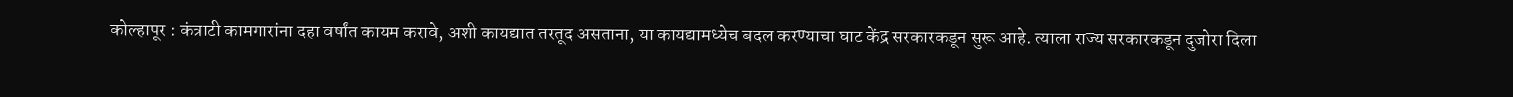कोल्हापूर : कंत्राटी कामगारांना दहा वर्षांत कायम करावे, अशी कायद्यात तरतूद असताना, या कायद्यामध्येच बदल करण्याचा घाट केंद्र सरकारकडून सुरू आहे. त्याला राज्य सरकारकडून दुजोरा दिला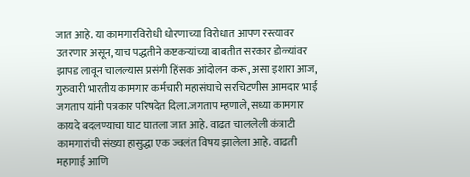जात आहे. या कामगारविरोधी धोरणाच्या विरोधात आपण रस्त्यावर उतरणार असून, याच पद्धतीने कष्टकऱ्यांच्या बाबतीत सरकार डोळ्यांवर झापड लावून चालल्यास प्रसंगी हिंसक आंदोलन करू, असा इशारा आज, गुरुवारी भारतीय कामगार कर्मचारी महासंघाचे सरचिटणीस आमदार भाई जगताप यांनी पत्रकार परिषदेत दिला.जगताप म्हणाले, सध्या कामगार कायदे बदलण्याचा घाट घातला जात आहे. वाढत चाललेली कंत्राटी कामगारांची संख्या हासुद्धा एक ज्वलंत विषय झालेला आहे. वाढती महागाई आणि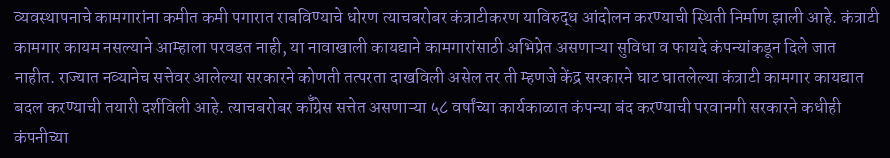व्यवस्थापनाचे कामगारांना कमीत कमी पगारात राबविण्याचे धोरण त्याचबरोबर कंत्राटीकरण याविरुद्ध आंदोलन करण्याची स्थिती निर्माण झाली आहे. कंत्राटी कामगार कायम नसल्याने आम्हाला परवडत नाही, या नावाखाली कायद्याने कामगारांसाठी अभिप्रेत असणाऱ्या सुविधा व फायदे कंपन्यांकडून दिले जात नाहीत. राज्यात नव्यानेच सत्तेवर आलेल्या सरकारने कोणती तत्परता दाखविली असेल तर ती म्हणजे केंद्र सरकारने घाट घातलेल्या कंत्राटी कामगार कायद्यात बदल करण्याची तयारी दर्शविली आहे. त्याचबरोबर कॉँग्रेस सत्तेत असणाऱ्या ५८ वर्षांच्या कार्यकाळात कंपन्या बंद करण्याची परवानगी सरकारने कधीही कंपनीच्या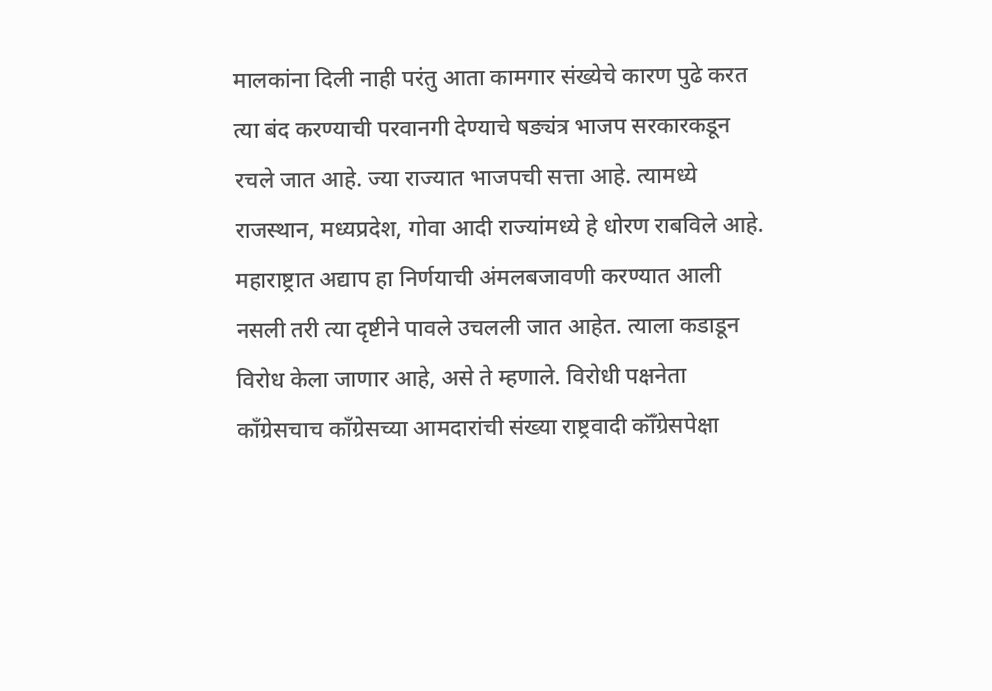मालकांना दिली नाही परंतु आता कामगार संख्येचे कारण पुढे करत त्या बंद करण्याची परवानगी देण्याचे षङ्यंत्र भाजप सरकारकडून रचले जात आहे. ज्या राज्यात भाजपची सत्ता आहे. त्यामध्ये राजस्थान, मध्यप्रदेश, गोवा आदी राज्यांमध्ये हे धोरण राबविले आहे. महाराष्ट्रात अद्याप हा निर्णयाची अंमलबजावणी करण्यात आली नसली तरी त्या दृष्टीने पावले उचलली जात आहेत. त्याला कडाडून विरोध केला जाणार आहे, असे ते म्हणाले. विरोधी पक्षनेता काँग्रेसचाच काँग्रेसच्या आमदारांची संख्या राष्ट्रवादी कॉँग्रेसपेक्षा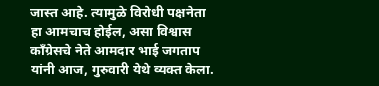जास्त आहे. त्यामुळे विरोधी पक्षनेता हा आमचाच होईल, असा विश्वास काँग्रेसचे नेते आमदार भाई जगताप यांनी आज, गुरुवारी येथे व्यक्त केला.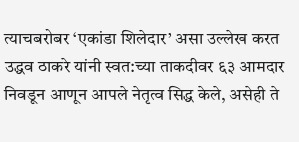त्याचबरोबर ‘एकांडा शिलेदार’ असा उल्लेख करत उद्धव ठाकरे यांनी स्वत:च्या ताकदीवर ६३ आमदार निवडून आणून आपले नेतृत्व सिद्ध केले, असेही ते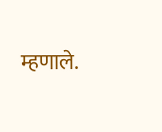म्हणाले.